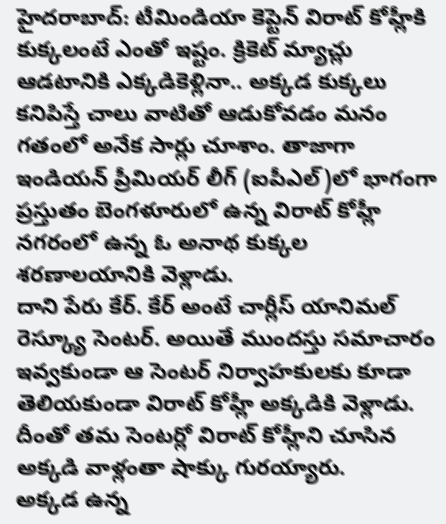హైదరాబాద్: టీమిండియా కెప్టెన్ విరాట్ కోహ్లీకి కుక్కలంటే ఎంతో ఇష్టం. క్రికెట్ మ్యాచ్లు ఆడటానికి ఎక్కడికెళ్లినా.. అక్కడ కుక్కలు కనిపిస్తే చాలు వాటితో ఆడుకోవడం మనం గతంలో అనేక సార్లు చూశాం. తాజాగా ఇండియన్ ప్రీమియర్ లీగ్ (ఐపీఎల్)లో భాగంగా ప్రస్తుతం బెంగళూరులో ఉన్న విరాట్ కోహ్లీ నగరంలో ఉన్న ఓ అనాథ కుక్కల శరణాలయానికి వెళ్లాడు.
దాని పేరు కేర్. కేర్ అంటే చార్లీస్ యానిమల్ రెస్క్యూ సెంటర్. అయితే ముందస్తు సమాచారం ఇవ్వకుండా ఆ సెంటర్ నిర్వాహకులకు కూడా తెలియకుండా విరాట్ కోహ్లీ అక్కడికి వెళ్లాడు. దీంతో తమ సెంటర్లో విరాట్ కోహ్లీని చూసిన అక్కడి వాళ్లంతా షాక్కు గురయ్యారు.
అక్కడ ఉన్న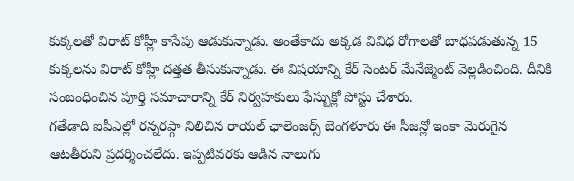కుక్కలతో విరాట్ కోహ్లీ కాసేపు ఆడుకున్నాడు. అంతేకాదు అక్కడ వివిధ రోగాలతో బాధపడుతున్న 15 కుక్కలను విరాట్ కోహ్లీ దత్తత తీసుకున్నాడు. ఈ విషయాన్ని కేర్ సెంటర్ మేనేజ్మెంట్ వెల్లడించింది. దీనికి సంబంధించిన పూర్తి సమాచారాన్ని కేర్ నిర్వహకులు ఫేస్బుక్లో పోస్టు చేశారు.
గతేడాది ఐపీఎల్లో రన్నరప్గా నిలిచిన రాయల్ ఛాలెంజర్స్ బెంగళూరు ఈ సీజన్లో ఇంకా మెరుగైన ఆటతీరుని ప్రదర్శించలేదు. ఇప్పటివరకు ఆడిన నాలుగు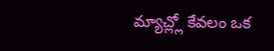మ్యాచ్ల్లో కేవలం ఒక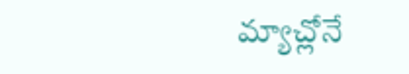మ్యాచ్లోనే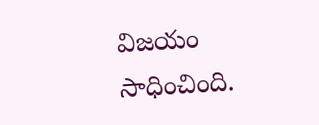విజయం సాధించింది.